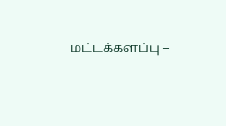மட்டக்களப்பு –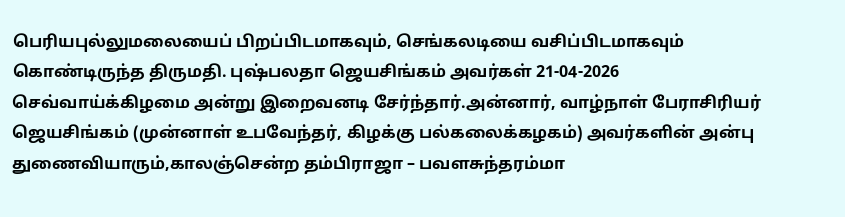பெரியபுல்லுமலையைப் பிறப்பிடமாகவும், செங்கலடியை வசிப்பிடமாகவும் கொண்டிருந்த திருமதி. புஷ்பலதா ஜெயசிங்கம் அவர்கள் 21-04-2026 செவ்வாய்க்கிழமை அன்று இறைவனடி சேர்ந்தார்.அன்னார், வாழ்நாள் பேராசிரியர் ஜெயசிங்கம் (முன்னாள் உபவேந்தர், கிழக்கு பல்கலைக்கழகம்) அவர்களின் அன்பு துணைவியாரும்,காலஞ்சென்ற தம்பிராஜா – பவளசுந்தரம்மா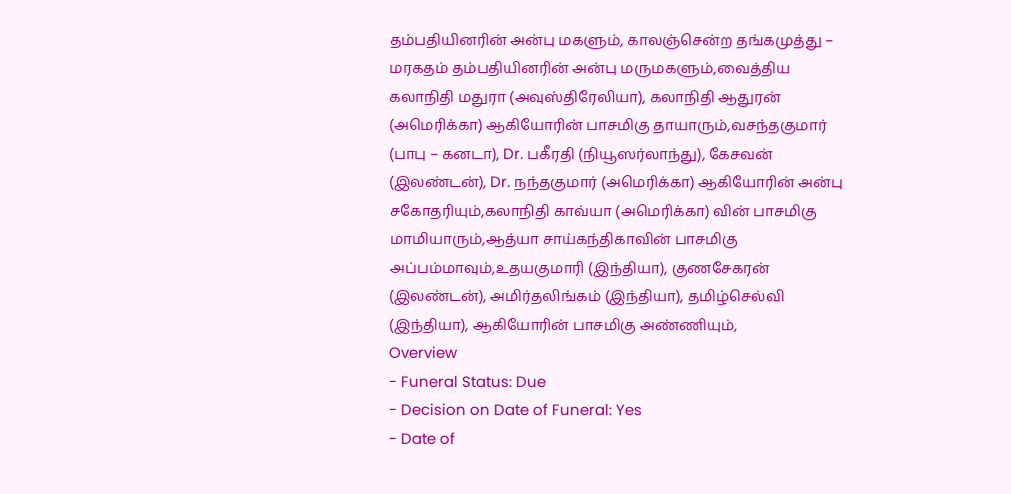தம்பதியினரின் அன்பு மகளும், காலஞ்சென்ற தங்கமுத்து – மரகதம் தம்பதியினரின் அன்பு மருமகளும்,வைத்திய கலாநிதி மதுரா (அவுஸ்திரேலியா), கலாநிதி ஆதுரன் (அமெரிக்கா) ஆகியோரின் பாசமிகு தாயாரும்,வசந்தகுமார் (பாபு – கனடா), Dr. பகீரதி (நியூஸர்லாந்து), கேசவன் (இலண்டன்), Dr. நந்தகுமார் (அமெரிக்கா) ஆகியோரின் அன்பு சகோதரியும்,கலாநிதி காவ்யா (அமெரிக்கா) வின் பாசமிகு மாமியாரும்,ஆத்யா சாய்கந்திகாவின் பாசமிகு அப்பம்மாவும்,உதயகுமாரி (இந்தியா), குணசேகரன் (இலண்டன்), அமிர்தலிங்கம் (இந்தியா), தமிழ்செல்வி (இந்தியா), ஆகியோரின் பாசமிகு அண்ணியும்,
Overview
- Funeral Status: Due
- Decision on Date of Funeral: Yes
- Date of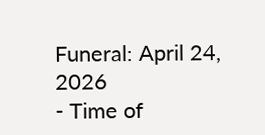Funeral: April 24, 2026
- Time of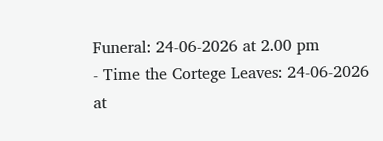Funeral: 24-06-2026 at 2.00 pm
- Time the Cortege Leaves: 24-06-2026 at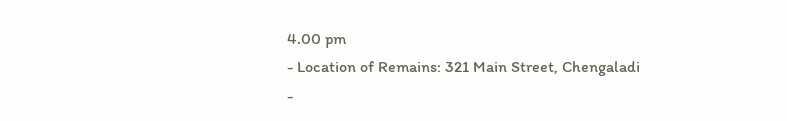4.00 pm
- Location of Remains: 321 Main Street, Chengaladi
-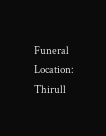Funeral Location: Thirull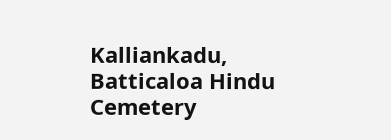Kalliankadu, Batticaloa Hindu Cemetery